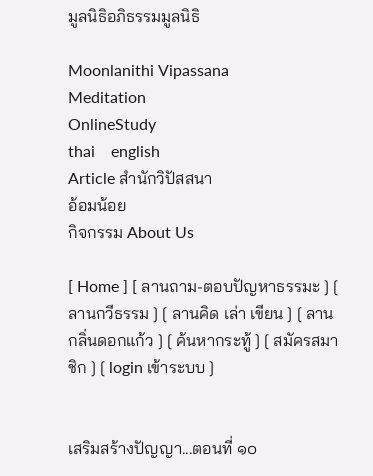มูลนิธิอภิธรรมมูลนิธิ

Moonlanithi Vipassana
Meditation
OnlineStudy
thai    english
Article สำนักวิปัสสนา
อ้อมน้อย
กิจกรรม About Us

[ Home ] [ ลานถาม-ตอบปัญหาธรรมะ ] [ ลานกวีธรรม ] [ ลานคิด เล่า เขียน ] [ ลานกลิ่นดอกแก้ว ] [ ค้นหากระทู้ ] [ สมัครสมาชิก ] [ login เข้าระบบ ]


เสริมสร้างปัญญา...ตอนที่ ๑๐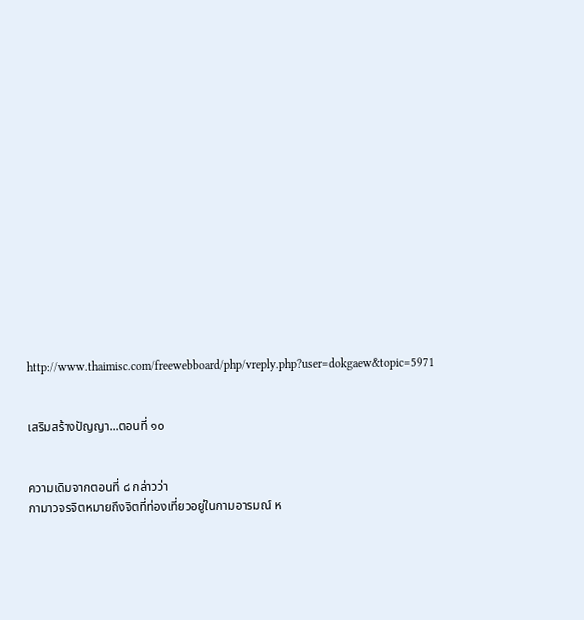http://www.thaimisc.com/freewebboard/php/vreply.php?user=dokgaew&topic=5971


เสริมสร้างปัญญา...ตอนที่ ๑๐


ความเดิมจากตอนที่ ๘ กล่าวว่า
กามาวจรจิตหมายถึงจิตที่ท่องเที่ยวอยู่ในกามอารมณ์ ห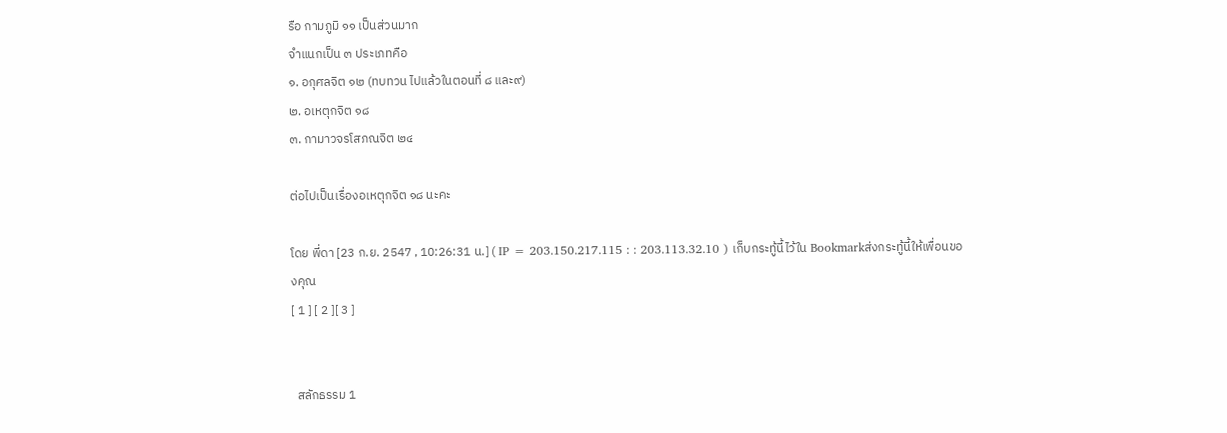รือ กามภูมิ ๑๑ เป็นส่วนมาก
จำแนกเป็น ๓ ประเภทคือ
๑. อกุศลจิต ๑๒ (ทบทวน ไปแล้วในตอนที่ ๘ และ๙)
๒. อเหตุกจิต ๑๘
๓. กามาวจรโสภณจิต ๒๔

ต่อไปเป็นเรื่องอเหตุกจิต ๑๘ นะคะ

โดย พี่ดา [23 ก.ย. 2547 , 10:26:31 น.] ( IP = 203.150.217.115 : : 203.113.32.10 ) เก็บกระทู้นี้ไว้ใน Bookmarkส่งกระทู้นี้ให้เพื่อนของคุณ
[ 1 ] [ 2 ][ 3 ]


  สลักธรรม 1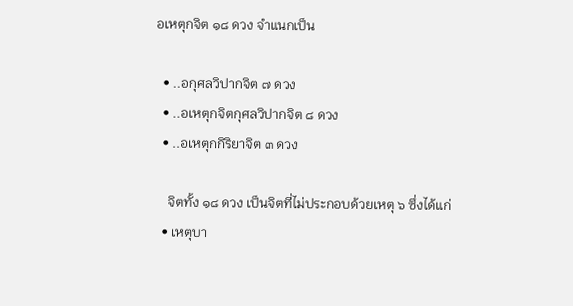อเหตุกจิต ๑๘ ดวง จำแนกเป็น

  • ..อกุศลวิปากจิต ๗ ดวง
  • ..อเหตุกจิตกุศลวิปากจิต ๘ ดวง
  • ..อเหตุกกิริยาจิต ๓ ดวง

    จิตทั้ง ๑๘ ดวง เป็นจิตที่ไม่ประกอบด้วยเหตุ ๖ ซึ่งได้แก่
  • เหตุบา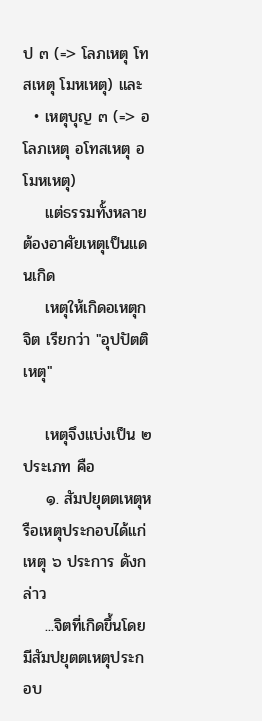ป ๓ (=> โลภเหตุ โทสเหตุ โมหเหตุ) และ
  • เหตุบุญ ๓ (=> อโลภเหตุ อโทสเหตุ อโมหเหตุ)
    แต่ธรรมทั้งหลายต้องอาศัยเหตุเป็นแดนเกิด
    เหตุให้เกิดอเหตุกจิต เรียกว่า "อุปปัตติเหตุ"

    เหตุจึงแบ่งเป็น ๒ ประเภท คือ
    ๑. สัมปยุตตเหตุหรือเหตุประกอบได้แก่ เหตุ ๖ ประการ ดังกล่าว
    ...จิตที่เกิดขึ้นโดยมีสัมปยุตตเหตุประกอบ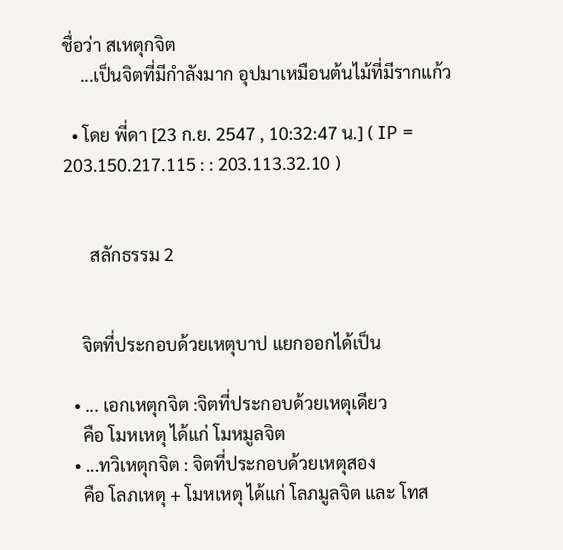ชื่อว่า สเหตุกจิต
    ...เป็นจิตที่มีกำลังมาก อุปมาเหมือนต้นไม้ที่มีรากแก้ว

  • โดย พี่ดา [23 ก.ย. 2547 , 10:32:47 น.] ( IP = 203.150.217.115 : : 203.113.32.10 )


      สลักธรรม 2


    จิตที่ประกอบด้วยเหตุบาป แยกออกได้เป็น

  • ... เอกเหตุกจิต :จิตที่ประกอบด้วยเหตุเดียว
    คือ โมหเหตุ ได้แก่ โมหมูลจิต
  • ...ทวิเหตุกจิต : จิตที่ประกอบด้วยเหตุสอง
    คือ โลภเหตุ + โมหเหตุ ได้แก่ โลภมูลจิต และ โทส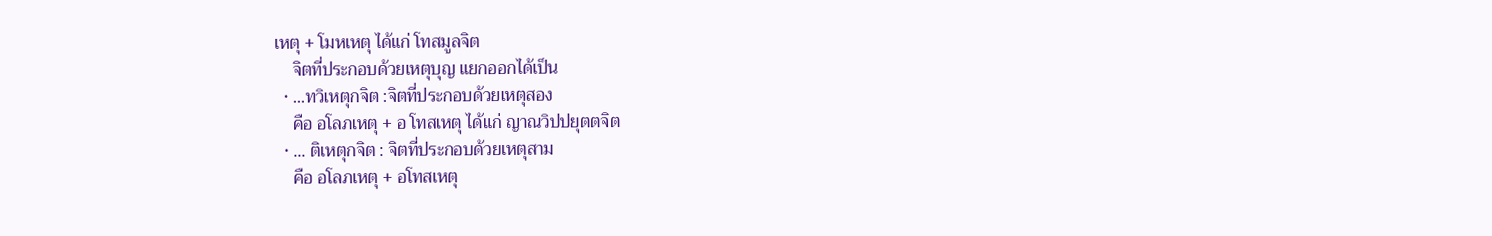เหตุ + โมหเหตุ ได้แก่ โทสมูลจิต
    จิตที่ประกอบด้วยเหตุบุญ แยกออกได้เป็น
  • ...ทวิเหตุกจิต :จิตที่ประกอบด้วยเหตุสอง
    คือ อโลภเหตุ + อ โทสเหตุ ได้แก่ ญาณวิปปยุตตจิต
  • ... ติเหตุกจิต : จิตที่ประกอบด้วยเหตุสาม
    คือ อโลภเหตุ + อโทสเหตุ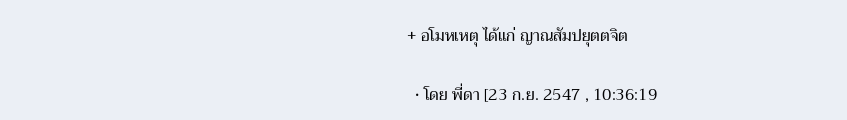+ อโมหเหตุ ได้แก่ ญาณสัมปยุตตจิต

  • โดย พี่ดา [23 ก.ย. 2547 , 10:36:19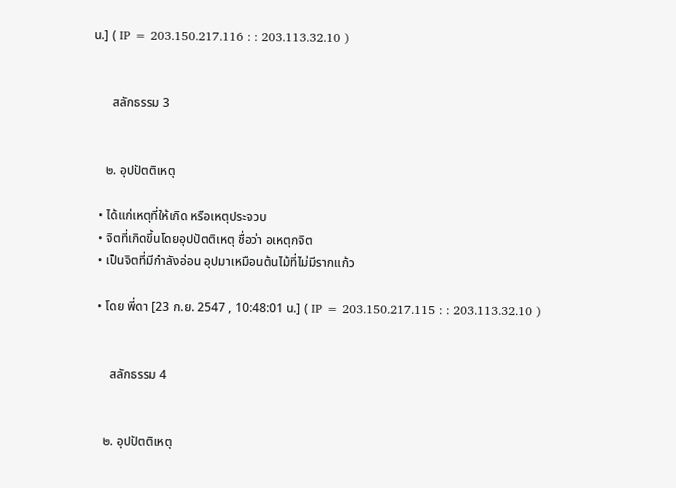น.] ( IP = 203.150.217.116 : : 203.113.32.10 )


      สลักธรรม 3


    ๒. อุปปัตติเหตุ

  • ได้แก่เหตุที่ให้เกิด หรือเหตุประจวบ
  • จิตที่เกิดขึ้นโดยอุปปัตติเหตุ ชื่อว่า อเหตุกจิต
  • เป็นจิตที่มีกำลังอ่อน อุปมาเหมือนต้นไม้ที่ไม่มีรากแก้ว

  • โดย พี่ดา [23 ก.ย. 2547 , 10:48:01 น.] ( IP = 203.150.217.115 : : 203.113.32.10 )


      สลักธรรม 4


    ๒. อุปปัตติเหตุ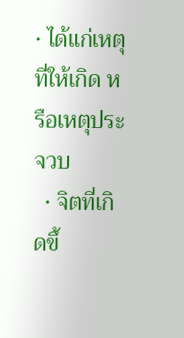• ได้แก่เหตุที่ให้เกิด หรือเหตุประจวบ
  • จิตที่เกิดขึ้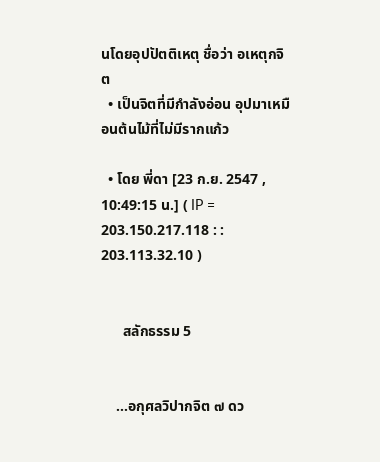นโดยอุปปัตติเหตุ ชื่อว่า อเหตุกจิต
  • เป็นจิตที่มีกำลังอ่อน อุปมาเหมือนต้นไม้ที่ไม่มีรากแก้ว

  • โดย พี่ดา [23 ก.ย. 2547 , 10:49:15 น.] ( IP = 203.150.217.118 : : 203.113.32.10 )


      สลักธรรม 5


    ...อกุศลวิปากจิต ๗ ดว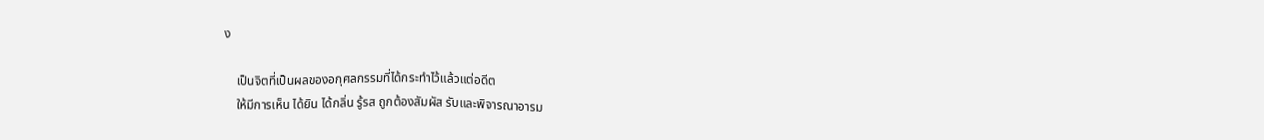ง

    เป็นจิตที่เป็นผลของอกุศลกรรมที่ได้กระทำไว้แล้วแต่อดีต
    ให้มีการเห็น ได้ยิน ได้กลิ่น รู้รส ถูกต้องสัมผัส รับและพิจารณาอารม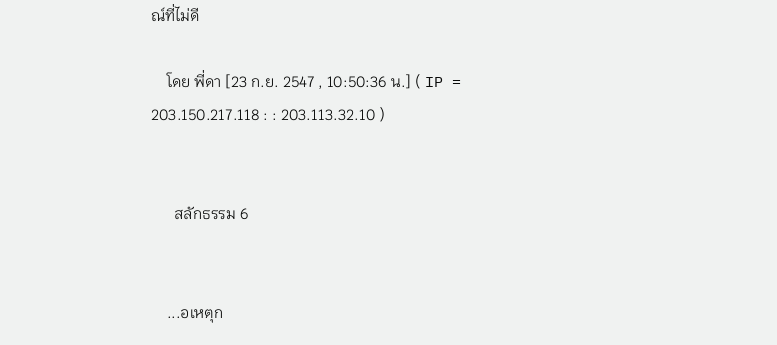ณ์ที่ไม่ดี

    โดย พี่ดา [23 ก.ย. 2547 , 10:50:36 น.] ( IP = 203.150.217.118 : : 203.113.32.10 )


      สลักธรรม 6


    ...อเหตุก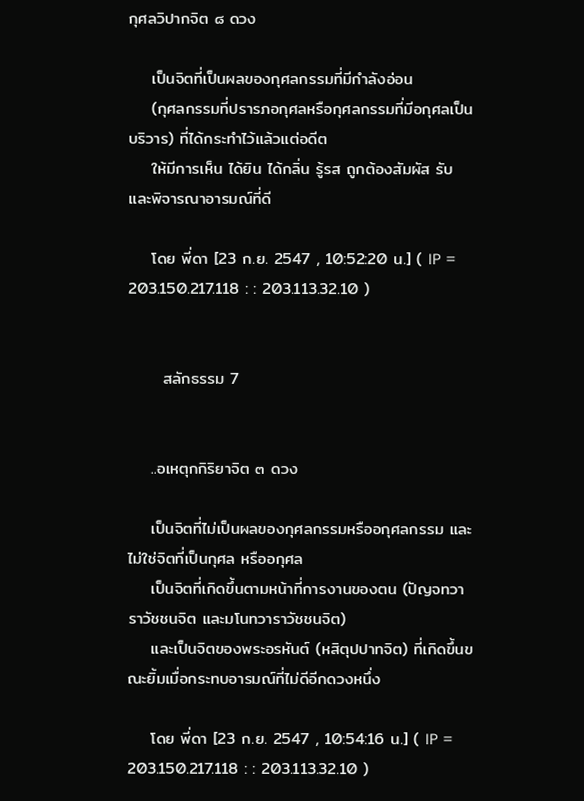กุศลวิปากจิต ๘ ดวง

    เป็นจิตที่เป็นผลของกุศลกรรมที่มีกำลังอ่อน
    (กุศลกรรมที่ปรารภอกุศลหรือกุศลกรรมที่มีอกุศลเป็นบริวาร) ที่ได้กระทำไว้แล้วแต่อดีต
    ให้มีการเห็น ได้ยิน ได้กลิ่น รู้รส ถูกต้องสัมผัส รับและพิจารณาอารมณ์ที่ดี

    โดย พี่ดา [23 ก.ย. 2547 , 10:52:20 น.] ( IP = 203.150.217.118 : : 203.113.32.10 )


      สลักธรรม 7


    ..อเหตุกกิริยาจิต ๓ ดวง

    เป็นจิตที่ไม่เป็นผลของกุศลกรรมหรืออกุศลกรรม และไม่ใช่จิตที่เป็นกุศล หรืออกุศล
    เป็นจิตที่เกิดขึ้นตามหน้าที่การงานของตน (ปัญจทวาราวัชชนจิต และมโนทวาราวัชชนจิต)
    และเป็นจิตของพระอรหันต์ (หสิตุปปาทจิต) ที่เกิดขึ้นขณะยิ้มเมื่อกระทบอารมณ์ที่ไม่ดีอีกดวงหนึ่ง

    โดย พี่ดา [23 ก.ย. 2547 , 10:54:16 น.] ( IP = 203.150.217.118 : : 203.113.32.10 )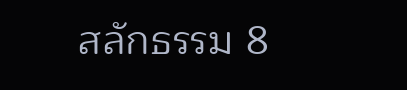สลักธรรม 8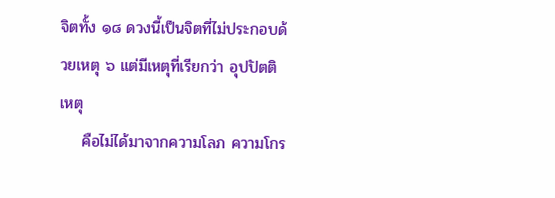จิตทั้ง ๑๘ ดวงนี้เป็นจิตที่ไม่ประกอบด้วยเหตุ ๖ แต่มีเหตุที่เรียกว่า อุปปัตติเหตุ
    คือไม่ได้มาจากความโลภ ความโกร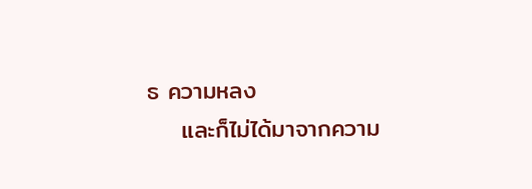ธ ความหลง
    และก็ไม่ได้มาจากความ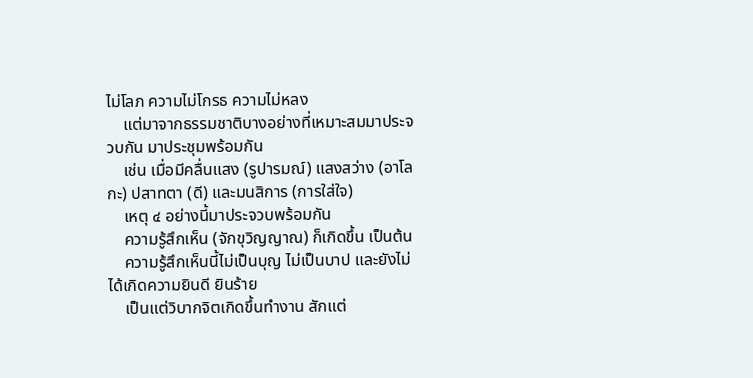ไม่โลภ ความไม่โกรธ ความไม่หลง
    แต่มาจากธรรมชาติบางอย่างที่เหมาะสมมาประจวบกัน มาประชุมพร้อมกัน
    เช่น เมื่อมีคลื่นแสง (รูปารมณ์) แสงสว่าง (อาโลกะ) ปสาทตา (ดี) และมนสิการ (การใส่ใจ)
    เหตุ ๔ อย่างนี้มาประจวบพร้อมกัน
    ความรู้สึกเห็น (จักขุวิญญาณ) ก็เกิดขึ้น เป็นต้น
    ความรู้สึกเห็นนี้ไม่เป็นบุญ ไม่เป็นบาป และยังไม่ได้เกิดความยินดี ยินร้าย
    เป็นแต่วิบากจิตเกิดขึ้นทำงาน สักแต่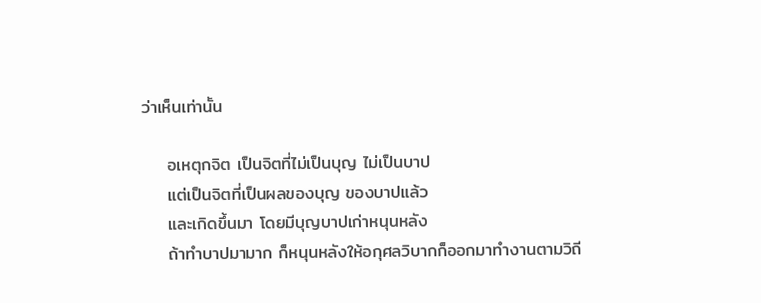ว่าเห็นเท่านั้น

    อเหตุกจิต เป็นจิตที่ไม่เป็นบุญ ไม่เป็นบาป
    แต่เป็นจิตที่เป็นผลของบุญ ของบาปแล้ว
    และเกิดขึ้นมา โดยมีบุญบาปเก่าหนุนหลัง
    ถ้าทำบาปมามาก ก็หนุนหลังให้อกุศลวิบากก็ออกมาทำงานตามวิถี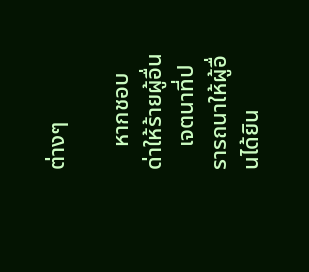ต่างๆ

    หากชอบด่าให้ร้ายผู้อื่น
    เจตนาที่ปรารถนาให้ผู้อื่นได้ยิน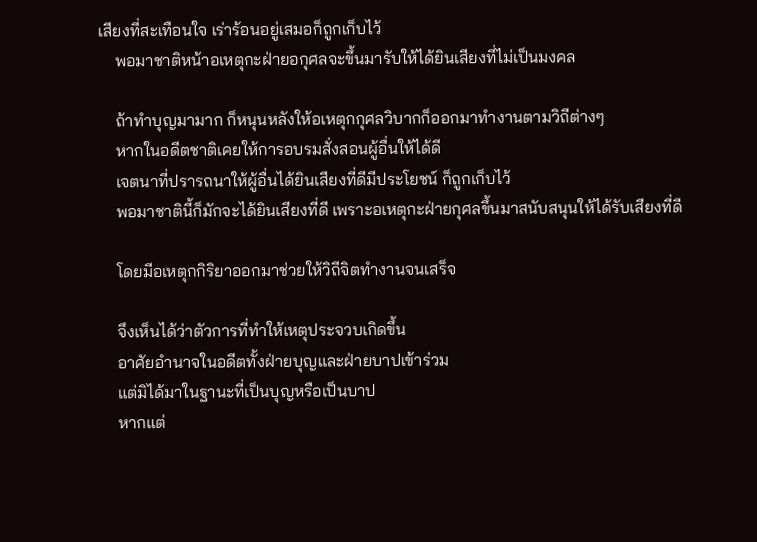เสียงที่สะเทือนใจ เร่าร้อนอยู่เสมอก็ถูกเก็บไว้
    พอมาชาติหน้าอเหตุกะฝ่ายอกุศลจะขึ้นมารับให้ได้ยินเสียงที่ไม่เป็นมงคล

    ถ้าทำบุญมามาก ก็หนุนหลังให้อเหตุกกุศลวิบากก็ออกมาทำงานตามวิถีต่างๆ
    หากในอดีตชาติเคยให้การอบรมสั่งสอนผู้อื่นให้ได้ดี
    เจตนาที่ปรารถนาให้ผู้อื่นได้ยินเสียงที่ดีมีประโยชน์ ก็ถูกเก็บไว้
    พอมาชาตินี้ก็มักจะได้ยินเสียงที่ดี เพราะอเหตุกะฝ่ายกุศลขึ้นมาสนับสนุนให้ได้รับเสียงที่ดี

    โดยมีอเหตุกกิริยาออกมาช่วยให้วิถีจิตทำงานจนเสร็จ

    จึงเห็นได้ว่าตัวการที่ทำให้เหตุประจวบเกิดขึ้น
    อาศัยอำนาจในอดีตทั้งฝ่ายบุญและฝ่ายบาปเข้าร่วม
    แต่มิได้มาในฐานะที่เป็นบุญหรือเป็นบาป
    หากแต่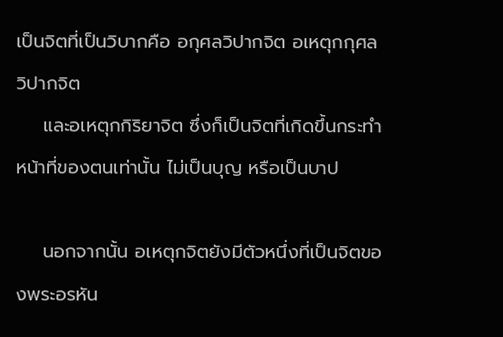เป็นจิตที่เป็นวิบากคือ อกุศลวิปากจิต อเหตุกกุศลวิปากจิต
    และอเหตุกกิริยาจิต ซึ่งก็เป็นจิตที่เกิดขึ้นกระทำหน้าที่ของตนเท่านั้น ไม่เป็นบุญ หรือเป็นบาป

    นอกจากนั้น อเหตุกจิตยังมีตัวหนึ่งที่เป็นจิตของพระอรหัน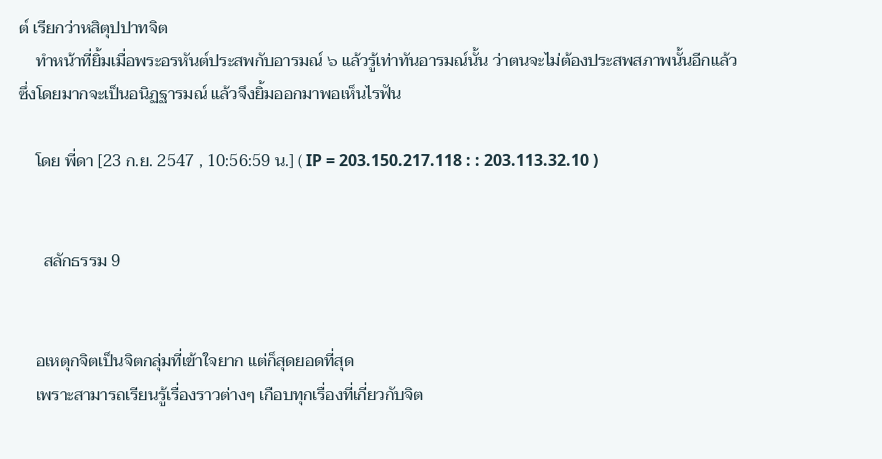ต์ เรียกว่าหสิตุปปาทจิต
    ทำหน้าที่ยิ้มเมื่อพระอรหันต์ประสพกับอารมณ์ ๖ แล้วรู้เท่าทันอารมณ์นั้น ว่าตนจะไม่ต้องประสพสภาพนั้นอีกแล้ว ซึ่งโดยมากจะเป็นอนิฏฐารมณ์ แล้วจึงยิ้มออกมาพอเห็นไรฟัน

    โดย พี่ดา [23 ก.ย. 2547 , 10:56:59 น.] ( IP = 203.150.217.118 : : 203.113.32.10 )


      สลักธรรม 9


    อเหตุกจิตเป็นจิตกลุ่มที่เข้าใจยาก แต่ก็สุดยอดที่สุด
    เพราะสามารถเรียนรู้เรื่องราวต่างๆ เกือบทุกเรื่องที่เกี่ยวกับจิต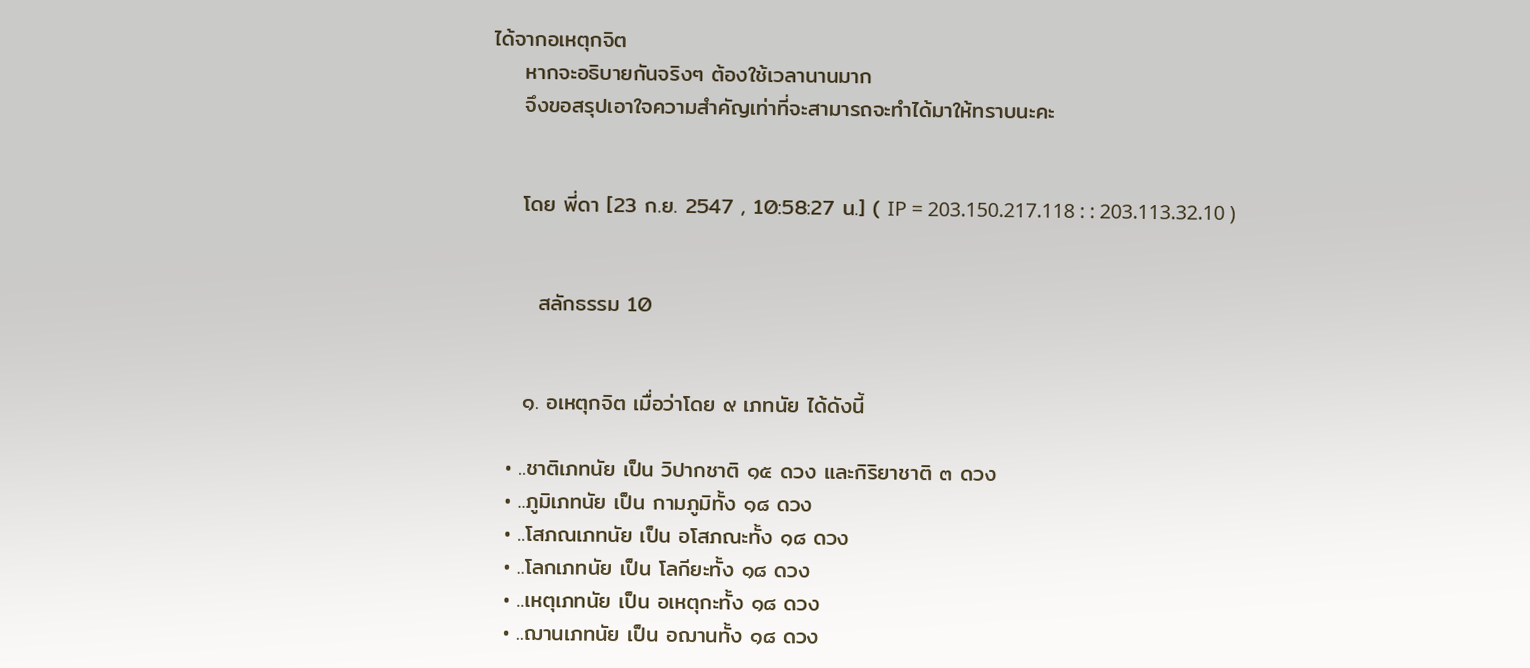ได้จากอเหตุกจิต
    หากจะอธิบายกันจริงๆ ต้องใช้เวลานานมาก
    จึงขอสรุปเอาใจความสำคัญเท่าที่จะสามารถจะทำได้มาให้ทราบนะคะ


    โดย พี่ดา [23 ก.ย. 2547 , 10:58:27 น.] ( IP = 203.150.217.118 : : 203.113.32.10 )


      สลักธรรม 10


    ๑. อเหตุกจิต เมื่อว่าโดย ๙ เภทนัย ได้ดังนี้

  • ..ชาติเภทนัย เป็น วิปากชาติ ๑๕ ดวง และกิริยาชาติ ๓ ดวง
  • ..ภูมิเภทนัย เป็น กามภูมิทั้ง ๑๘ ดวง
  • ..โสภณเภทนัย เป็น อโสภณะทั้ง ๑๘ ดวง
  • ..โลกเภทนัย เป็น โลกียะทั้ง ๑๘ ดวง
  • ..เหตุเภทนัย เป็น อเหตุกะทั้ง ๑๘ ดวง
  • ..ฌานเภทนัย เป็น อฌานทั้ง ๑๘ ดวง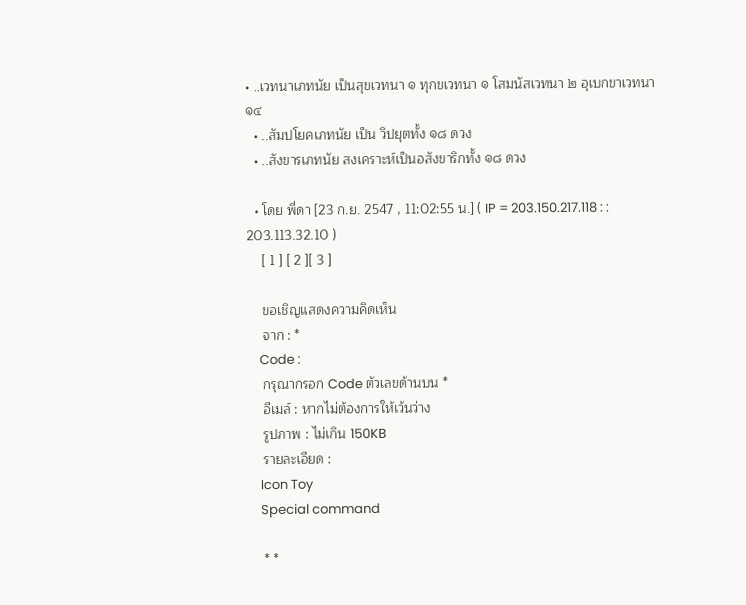• ..เวทนาเภทนัย เป็นสุขเวทนา ๑ ทุกขเวทนา ๑ โสมนัสเวทนา ๒ อุเบกขาเวทนา ๑๔
  • ..สัมปโยคเภทนัย เป็น วิปยุตทั้ง ๑๘ ดวง
  • ..สังขารเภทนัย สงเคราะห์เป็นอสังขาริกทั้ง ๑๘ ดวง

  • โดย พี่ดา [23 ก.ย. 2547 , 11:02:55 น.] ( IP = 203.150.217.118 : : 203.113.32.10 )
    [ 1 ] [ 2 ][ 3 ]

    ขอเชิญแสดงความคิดเห็น
    จาก : *
    Code :
    กรุณากรอก Code ตัวเลขด้านบน *
    อีเมล์ : หากไม่ต้องการให้เว้นว่าง
    รูปภาพ : ไม่เกิน 150KB
    รายละเอียด :
    Icon Toy
    Special command

    * *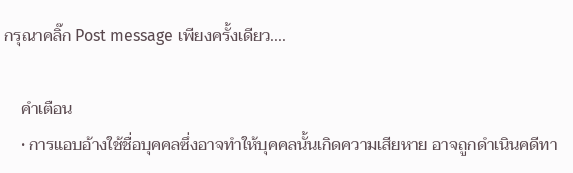กรุณาคลิ๊ก Post message เพียงครั้งเดียว....

    คำเตือน
    • การแอบอ้างใช้ชื่อบุคคลซึ่งอาจทำให้บุคคลนั้นเกิดความเสียหาย อาจถูกดำเนินคดีทา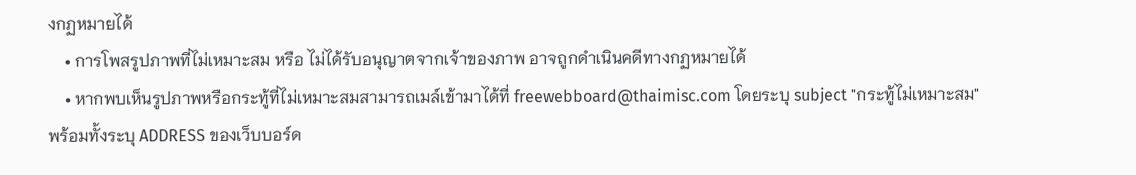งกฏหมายได้
    • การโพสรูปภาพที่ไม่เหมาะสม หรือ ไม่ได้รับอนุญาตจากเจ้าของภาพ อาจถูกดำเนินคดีทางกฏหมายได้
    • หากพบเห็นรูปภาพหรือกระทู้ที่ไม่เหมาะสมสามารถเมล์เข้ามาได้ที่ freewebboard@thaimisc.com โดยระบุ subject "กระทู้ไม่เหมาะสม" พร้อมทั้งระบุ ADDRESS ของเว็บบอร์ด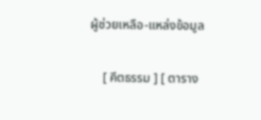ผู้ช่วยเหลือ-แหล่งข้อมูล

    [ คีตธรรม ] [ ตาราง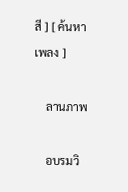สี ] [ ค้นหาเพลง ]

    ลานภาพ

    อบรมวิ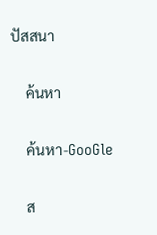ปัสสนา

    ค้นหา

    ค้นหา-GooGle

    ส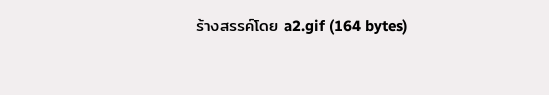ร้างสรรค์โดย a2.gif (164 bytes)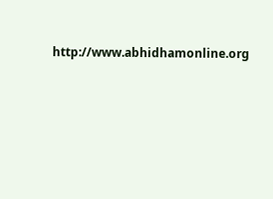http://www.abhidhamonline.org